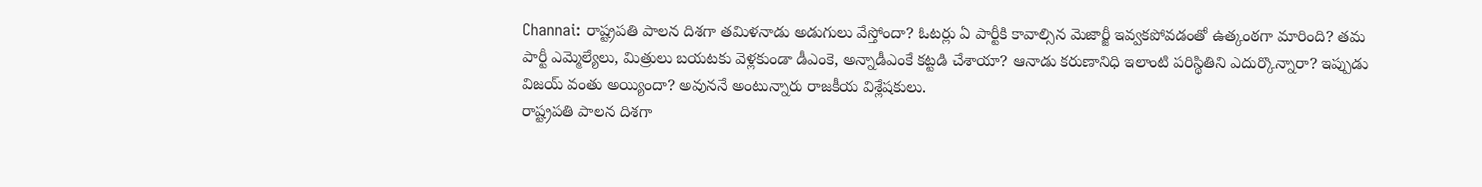Channai: రాష్ట్రపతి పాలన దిశగా తమిళనాడు అడుగులు వేస్తోందా? ఓటర్లు ఏ పార్టీకి కావాల్సిన మెజార్జీ ఇవ్వకపోవడంతో ఉత్కంఠగా మారింది? తమ పార్టీ ఎమ్మెల్యేలు, మిత్రులు బయటకు వెళ్లకుండా డీఎంకె, అన్నాడీఎంకే కట్టడి చేశాయా? ఆనాడు కరుణానిధి ఇలాంటి పరిస్థితిని ఎదుర్కొన్నారా? ఇప్పుడు విజయ్ వంతు అయ్యిందా? అవుననే అంటున్నారు రాజకీయ విశ్లేషకులు.
రాష్ట్రపతి పాలన దిశగా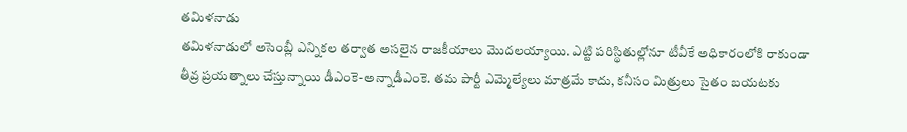తమిళనాడు
తమిళనాడులో అసెంబ్లీ ఎన్నికల తర్వాత అసలైన రాజకీయాలు మొదలయ్యాయి. ఎట్టి పరిస్థితుల్లోనూ టీవీకే అధికారంలోకి రాకుండా తీవ్ర ప్రయత్నాలు చేస్తున్నాయి డీఎంకె-అన్నాడీఎంకె. తమ పార్టీ ఎమ్మెల్యేలు మాత్రమే కాదు, కనీసం మిత్రులు సైతం బయటకు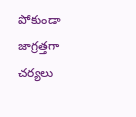పోకుండా జాగ్రత్తగా చర్యలు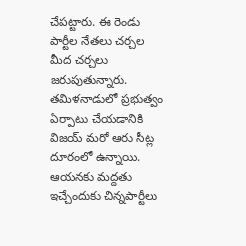చేపట్టారు. ఈ రెండు పార్టీల నేతలు చర్చల మీద చర్చలు జరుపుతున్నారు.
తమిళనాడులో ప్రభుత్వం ఏర్పాటు చేయడానికి విజయ్ మరో ఆరు సీట్ల దూరంలో ఉన్నాయి. ఆయనకు మద్దతు ఇచ్చేందుకు చిన్నపార్టీలు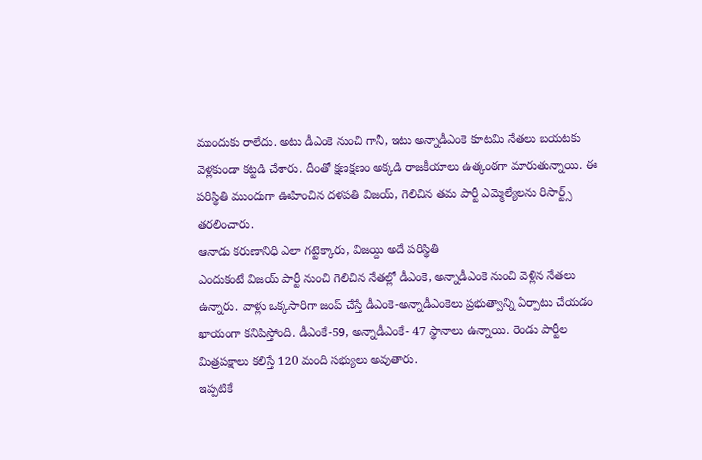ముందుకు రాలేదు. అటు డీఎంకె నుంచి గానీ, ఇటు అన్నాడీఎంకె కూటమి నేతలు బయటకు వెళ్లకుండా కట్టడి చేశారు. దీంతో క్షణక్షణం అక్కడి రాజకీయాలు ఉత్కంఠగా మారుతున్నాయి. ఈ పరిస్థితి ముందుగా ఊహించిన దళపతి విజయ్, గెలిచిన తమ పార్టీ ఎమ్మెల్యేలను రిసార్ట్స్ తరలించారు.
ఆనాడు కరుణానిధి ఎలా గట్టెక్కారు, విజయ్ది అదే పరిస్థితి
ఎందుకంటే విజయ్ పార్టీ నుంచి గెలిచిన నేతల్లో డీఎంకె, అన్నాడీఎంకె నుంచి వెళ్లిన నేతలు ఉన్నారు. వాళ్లు ఒక్కసారిగా జంప్ చేస్తే డీఎంకె-అన్నాడీఎంకెలు ప్రభుత్వాన్ని ఏర్పాటు చేయడం ఖాయంగా కనిపిస్తోంది. డీఎంకే-59, అన్నాడీఎంకే- 47 స్థానాలు ఉన్నాయి. రెండు పార్టీల మిత్రపక్షాలు కలిస్తే 120 మంది సభ్యులు అవుతారు.
ఇప్పటికే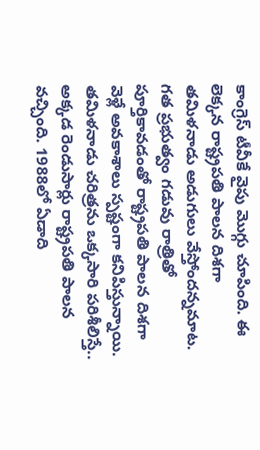కాంగ్రెస్ టీవీకే వైపు మొగ్గు చూపింది. ఈ లెక్కన రాష్ట్రపతి పాలన దిశగా తమిళనాడు అడుగులు వేస్తోందన్నమాట. గత ప్రభుత్వం గడువు రాత్రితో పూర్తికావడంతో రాష్ట్రపతి పాలన దిశగా వెళ్లే అవకాశాలు స్పష్టంగా కనిపిస్తున్నాయి. తమిళనాడు చరిత్రను ఒక్కసారి పరిశీలిస్తే.. అక్కడ రెండుసార్లు రాష్ట్రపతి పాలన వచ్చింది. 1988లో ఏడాది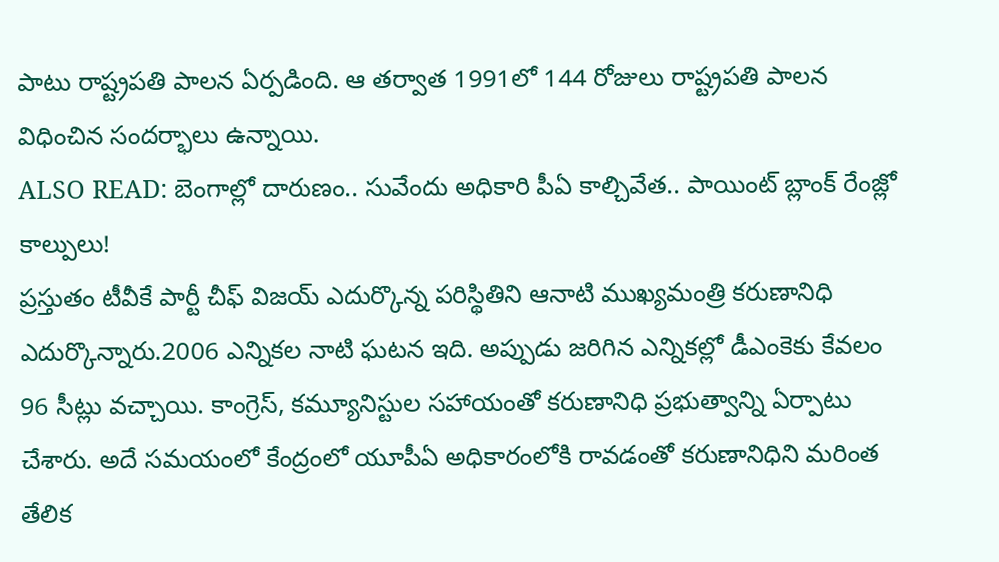పాటు రాష్ట్రపతి పాలన ఏర్పడింది. ఆ తర్వాత 1991లో 144 రోజులు రాష్ట్రపతి పాలన విధించిన సందర్భాలు ఉన్నాయి.
ALSO READ: బెంగాల్లో దారుణం.. సువేందు అధికారి పీఏ కాల్చివేత.. పాయింట్ బ్లాంక్ రేంజ్లో కాల్పులు!
ప్రస్తుతం టీవీకే పార్టీ చీఫ్ విజయ్ ఎదుర్కొన్న పరిస్థితిని ఆనాటి ముఖ్యమంత్రి కరుణానిధి ఎదుర్కొన్నారు.2006 ఎన్నికల నాటి ఘటన ఇది. అప్పుడు జరిగిన ఎన్నికల్లో డీఎంకెకు కేవలం 96 సీట్లు వచ్చాయి. కాంగ్రెస్, కమ్యూనిస్టుల సహాయంతో కరుణానిధి ప్రభుత్వాన్ని ఏర్పాటు చేశారు. అదే సమయంలో కేంద్రంలో యూపీఏ అధికారంలోకి రావడంతో కరుణానిధిని మరింత తేలిక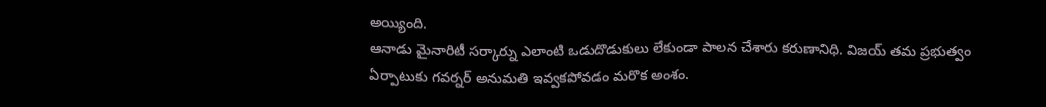అయ్యింది.
ఆనాడు మైనారిటీ సర్కార్ను ఎలాంటి ఒడుదొడుకులు లేకుండా పాలన చేశారు కరుణానిధి. విజయ్ తమ ప్రభుత్వం ఏర్పాటుకు గవర్నర్ అనుమతి ఇవ్వకపోవడం మరొక అంశం.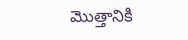మొత్తానికి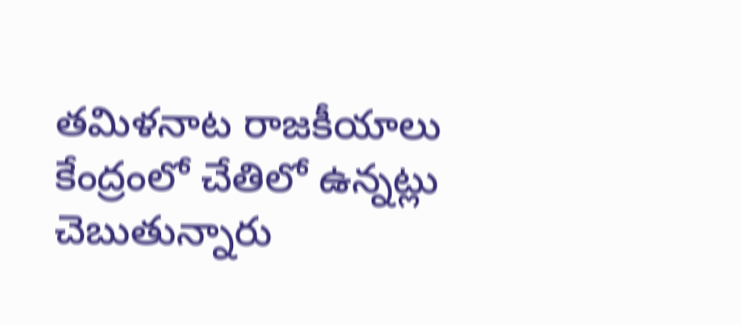తమిళనాట రాజకీయాలు కేంద్రంలో చేతిలో ఉన్నట్లు చెబుతున్నారు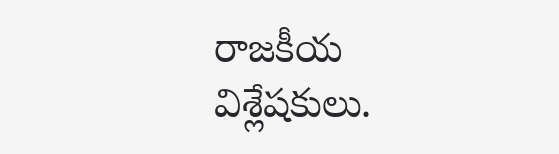రాజకీయ విశ్లేషకులు.